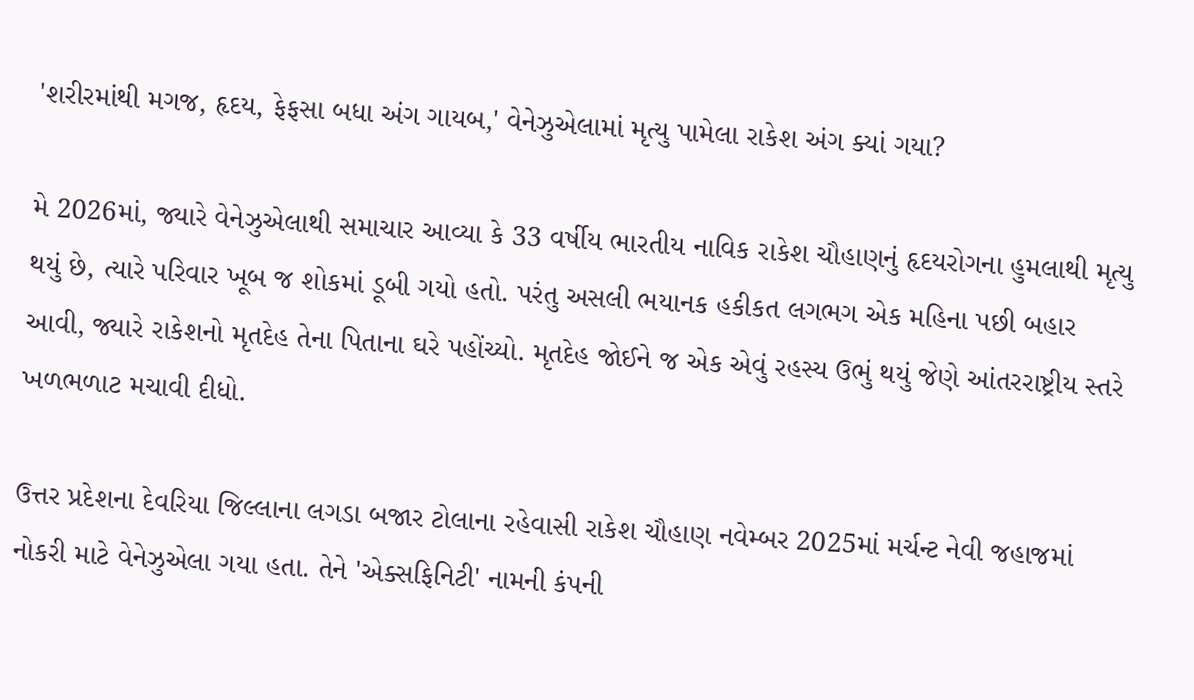'શરીરમાંથી મગજ, હૃદય, ફેફસા બધા અંગ ગાયબ,' વેનેઝુએલામાં મૃત્યુ પામેલા રાકેશ અંગ ક્યાં ગયા?

મે 2026માં, જ્યારે વેનેઝુએલાથી સમાચાર આવ્યા કે 33 વર્ષીય ભારતીય નાવિક રાકેશ ચૌહાણનું હૃદયરોગના હુમલાથી મૃત્યુ થયું છે, ત્યારે પરિવાર ખૂબ જ શોકમાં ડૂબી ગયો હતો. પરંતુ અસલી ભયાનક હકીકત લગભગ એક મહિના પછી બહાર આવી, જ્યારે રાકેશનો મૃતદેહ તેના પિતાના ઘરે પહોંચ્યો. મૃતદેહ જોઈને જ એક એવું રહસ્ય ઉભું થયું જેણે આંતરરાષ્ટ્રીય સ્તરે ખળભળાટ મચાવી દીધો.

ઉત્તર પ્રદેશના દેવરિયા જિલ્લાના લગડા બજાર ટોલાના રહેવાસી રાકેશ ચૌહાણ નવેમ્બર 2025માં મર્ચન્ટ નેવી જહાજમાં નોકરી માટે વેનેઝુએલા ગયા હતા. તેને 'એક્સફિનિટી' નામની કંપની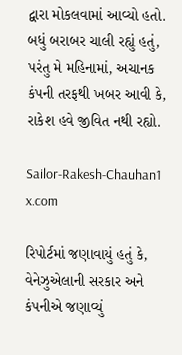દ્વારા મોકલવામાં આવ્યો હતો. બધું બરાબર ચાલી રહ્યું હતું, પરંતુ મે મહિનામાં, અચાનક કંપની તરફથી ખબર આવી કે, રાકેશ હવે જીવિત નથી રહ્યો.

Sailor-Rakesh-Chauhan1
x.com

રિપોર્ટમાં જણાવાયું હતું કે, વેનેઝુએલાની સરકાર અને કંપનીએ જણાવ્યું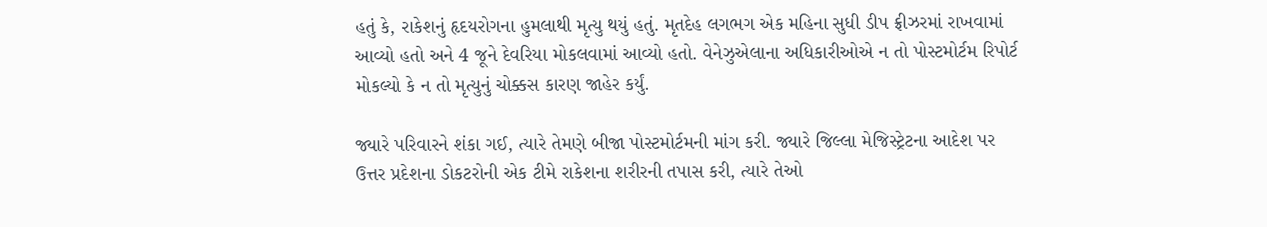હતું કે, રાકેશનું હૃદયરોગના હુમલાથી મૃત્યુ થયું હતું. મૃતદેહ લગભગ એક મહિના સુધી ડીપ ફ્રીઝરમાં રાખવામાં આવ્યો હતો અને 4 જૂને દેવરિયા મોકલવામાં આવ્યો હતો. વેનેઝુએલાના અધિકારીઓએ ન તો પોસ્ટમોર્ટમ રિપોર્ટ મોકલ્યો કે ન તો મૃત્યુનું ચોક્કસ કારણ જાહેર કર્યું.

જ્યારે પરિવારને શંકા ગઈ, ત્યારે તેમણે બીજા પોસ્ટમોર્ટમની માંગ કરી. જ્યારે જિલ્લા મેજિસ્ટ્રેટના આદેશ પર ઉત્તર પ્રદેશના ડોકટરોની એક ટીમે રાકેશના શરીરની તપાસ કરી, ત્યારે તેઓ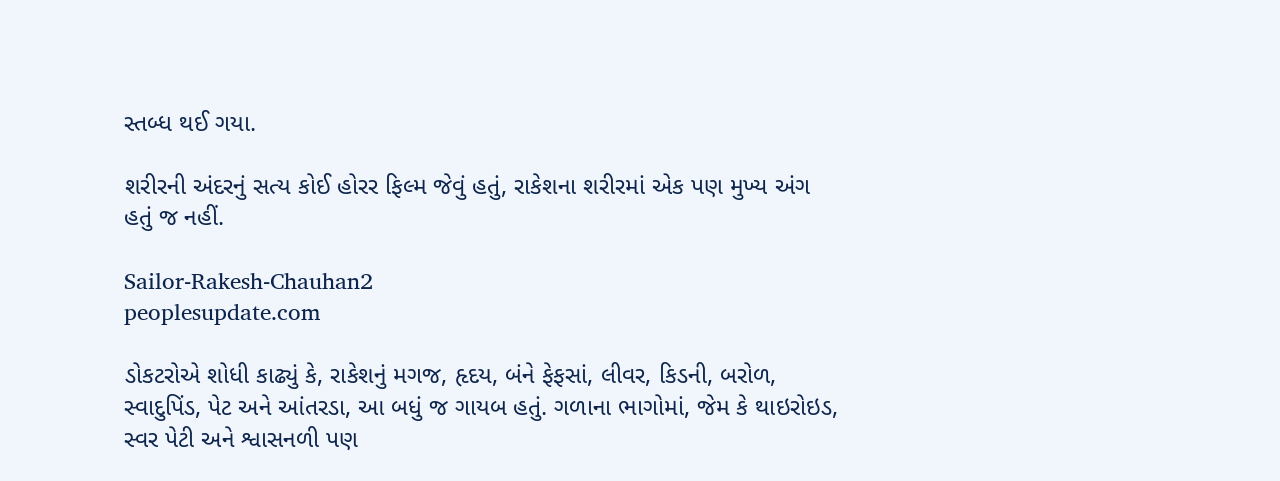સ્તબ્ધ થઈ ગયા.

શરીરની અંદરનું સત્ય કોઈ હોરર ફિલ્મ જેવું હતું, રાકેશના શરીરમાં એક પણ મુખ્ય અંગ હતું જ નહીં.

Sailor-Rakesh-Chauhan2
peoplesupdate.com

ડોકટરોએ શોધી કાઢ્યું કે, રાકેશનું મગજ, હૃદય, બંને ફેફસાં, લીવર, કિડની, બરોળ, સ્વાદુપિંડ, પેટ અને આંતરડા, આ બધું જ ગાયબ હતું. ગળાના ભાગોમાં, જેમ કે થાઇરોઇડ, સ્વર પેટી અને શ્વાસનળી પણ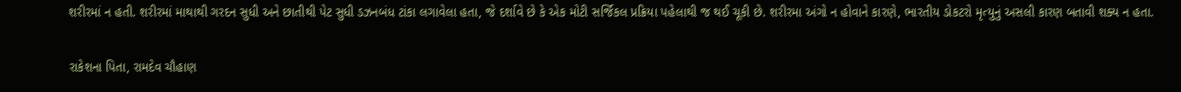શરીરમાં ન હતી. શરીરમાં માથાથી ગરદન સુધી અને છાતીથી પેટ સુધી ડઝનબંધ ટાંકા લગાવેલા હતા, જે દર્શાવે છે કે એક મોટી સર્જિકલ પ્રક્રિયા પહેલાથી જ થઈ ચૂકી છે. શરીરમા અંગો ન હોવાને કારણે, ભારતીય ડોકટરો મૃત્યુનું અસલી કારણ બતાવી શક્ય ન હતા.

રાકેશના પિતા, રામદેવ ચૌહાણ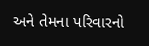અને તેમના પરિવારનો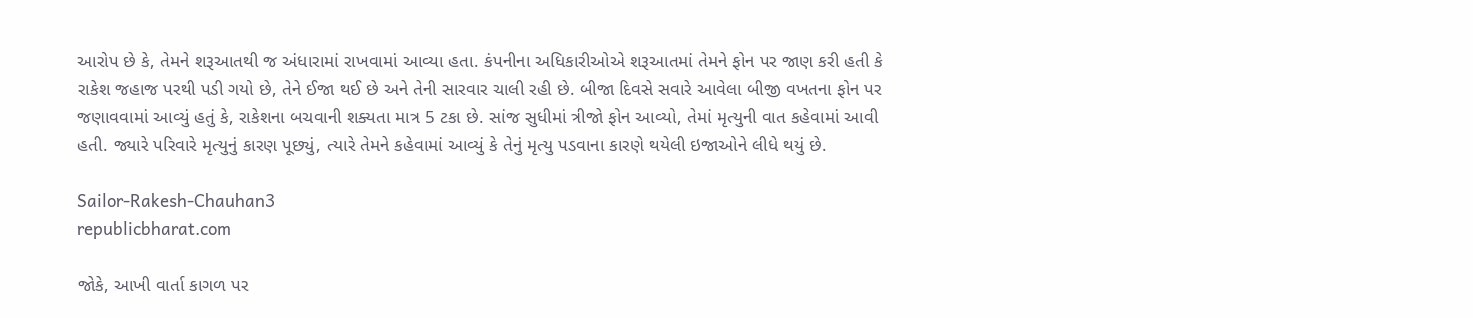આરોપ છે કે, તેમને શરૂઆતથી જ અંધારામાં રાખવામાં આવ્યા હતા. કંપનીના અધિકારીઓએ શરૂઆતમાં તેમને ફોન પર જાણ કરી હતી કે રાકેશ જહાજ પરથી પડી ગયો છે, તેને ઈજા થઈ છે અને તેની સારવાર ચાલી રહી છે. બીજા દિવસે સવારે આવેલા બીજી વખતના ફોન પર જણાવવામાં આવ્યું હતું કે, રાકેશના બચવાની શક્યતા માત્ર 5 ટકા છે. સાંજ સુધીમાં ત્રીજો ફોન આવ્યો, તેમાં મૃત્યુની વાત કહેવામાં આવી હતી. જ્યારે પરિવારે મૃત્યુનું કારણ પૂછ્યું, ત્યારે તેમને કહેવામાં આવ્યું કે તેનું મૃત્યુ પડવાના કારણે થયેલી ઇજાઓને લીધે થયું છે.

Sailor-Rakesh-Chauhan3
republicbharat.com

જોકે, આખી વાર્તા કાગળ પર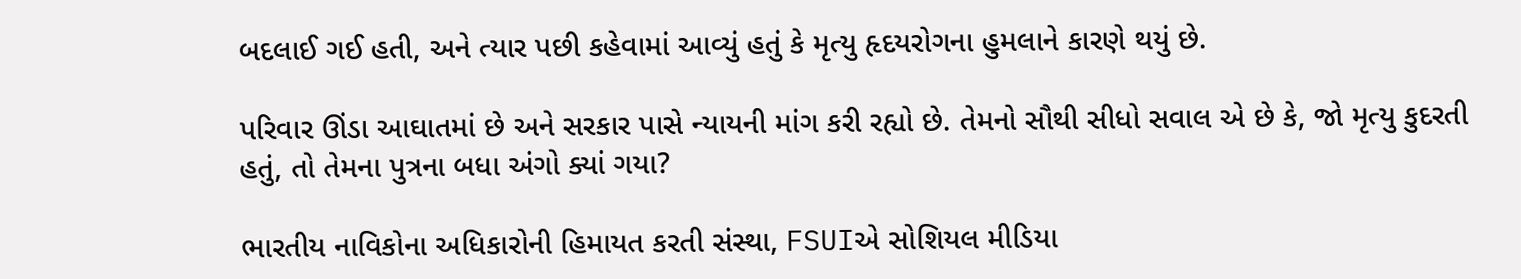બદલાઈ ગઈ હતી, અને ત્યાર પછી કહેવામાં આવ્યું હતું કે મૃત્યુ હૃદયરોગના હુમલાને કારણે થયું છે.

પરિવાર ઊંડા આઘાતમાં છે અને સરકાર પાસે ન્યાયની માંગ કરી રહ્યો છે. તેમનો સૌથી સીધો સવાલ એ છે કે, જો મૃત્યુ કુદરતી હતું, તો તેમના પુત્રના બધા અંગો ક્યાં ગયા?

ભારતીય નાવિકોના અધિકારોની હિમાયત કરતી સંસ્થા, FSUIએ સોશિયલ મીડિયા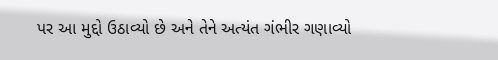પર આ મુદ્દો ઉઠાવ્યો છે અને તેને અત્યંત ગંભીર ગણાવ્યો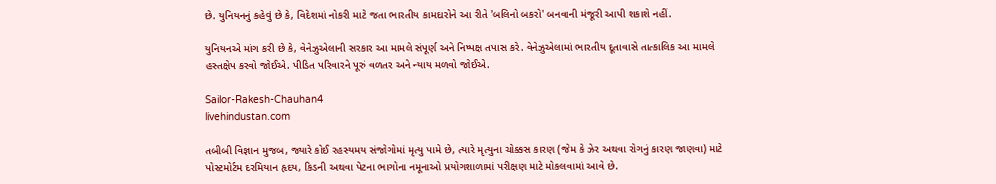છે. યુનિયનનું કહેવું છે કે, વિદેશમાં નોકરી માટે જતા ભારતીય કામદારોને આ રીતે 'બલિનો બકરો' બનવાની મંજૂરી આપી શકાશે નહીં.

યુનિયનએ માંગ કરી છે કે, વેનેઝુએલાની સરકાર આ મામલે સંપૂર્ણ અને નિષ્પક્ષ તપાસ કરે. વેનેઝુએલામાં ભારતીય દૂતાવાસે તાત્કાલિક આ મામલે હસ્તક્ષેપ કરવો જોઈએ. પીડિત પરિવારને પૂરું વળતર અને ન્યાય મળવો જોઈએ.

Sailor-Rakesh-Chauhan4
livehindustan.com

તબીબી વિજ્ઞાન મુજબ, જ્યારે કોઈ રહસ્યમય સંજોગોમાં મૃત્યુ પામે છે, ત્યારે મૃત્યુના ચોક્કસ કારણ (જેમ કે ઝેર અથવા રોગનું કારણ જાણવા) માટે પોસ્ટમોર્ટમ દરમિયાન હૃદય, કિડની અથવા પેટના ભાગોના નમૂનાઓ પ્રયોગશાળામાં પરીક્ષણ માટે મોકલવામાં આવે છે.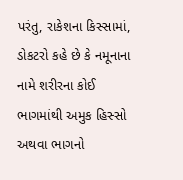પરંતુ, રાકેશના કિસ્સામાં, ડોકટરો કહે છે કે નમૂનાના નામે શરીરના કોઈ ભાગમાંથી અમુક હિસ્સો અથવા ભાગનો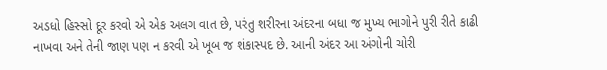અડધો હિસ્સો દૂર કરવો એ એક અલગ વાત છે, પરંતુ શરીરના અંદરના બધા જ મુખ્ય ભાગોને પુરી રીતે કાઢી નાખવા અને તેની જાણ પણ ન કરવી એ ખૂબ જ શંકાસ્પદ છે. આની અંદર આ અંગોની ચોરી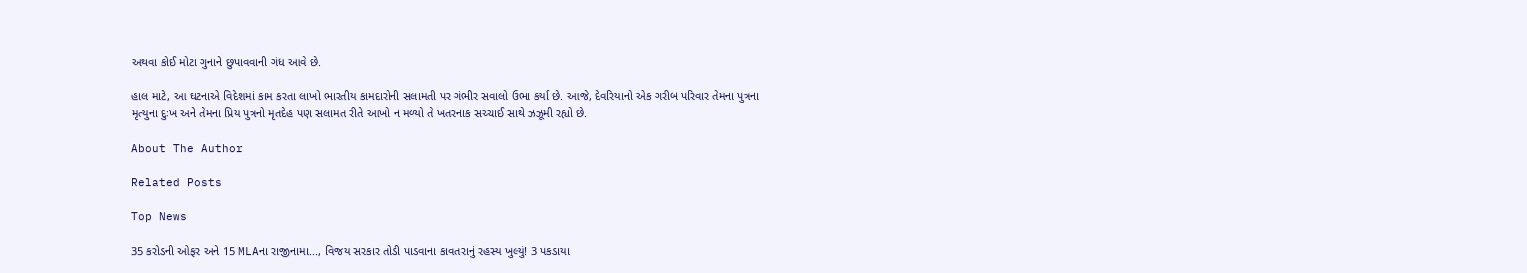અથવા કોઈ મોટા ગુનાને છુપાવવાની ગંધ આવે છે.

હાલ માટે, આ ઘટનાએ વિદેશમાં કામ કરતા લાખો ભારતીય કામદારોની સલામતી પર ગંભીર સવાલો ઉભા કર્યા છે. આજે, દેવરિયાનો એક ગરીબ પરિવાર તેમના પુત્રના મૃત્યુના દુઃખ અને તેમના પ્રિય પુત્રનો મૃતદેહ પણ સલામત રીતે આખો ન મળ્યો તે ખતરનાક સચ્ચાઈ સાથે ઝઝૂમી રહ્યો છે.

About The Author

Related Posts

Top News

35 કરોડની ઓફર અને 15 MLAના રાજીનામા..., વિજય સરકાર તોડી પાડવાના કાવતરાનું રહસ્ય ખુલ્યું! 3 પકડાયા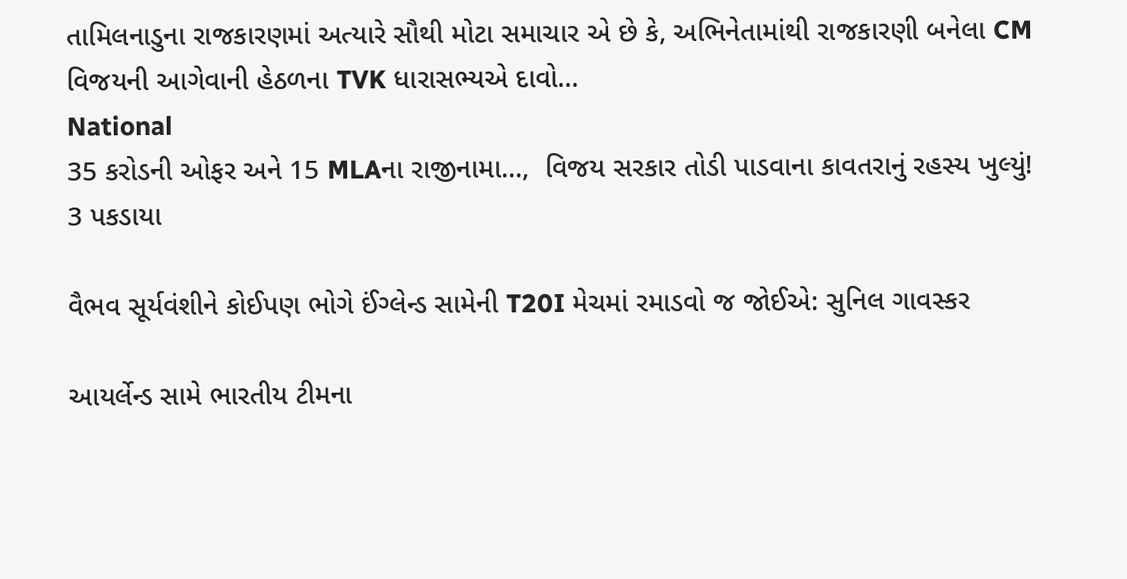તામિલનાડુના રાજકારણમાં અત્યારે સૌથી મોટા સમાચાર એ છે કે, અભિનેતામાંથી રાજકારણી બનેલા CM વિજયની આગેવાની હેઠળના TVK ધારાસભ્યએ દાવો...
National
35 કરોડની ઓફર અને 15 MLAના રાજીનામા...,  વિજય સરકાર તોડી પાડવાના કાવતરાનું રહસ્ય ખુલ્યું! 3 પકડાયા

વૈભવ સૂર્યવંશીને કોઈપણ ભોગે ઈંગ્લેન્ડ સામેની T20I મેચમાં રમાડવો જ જોઈએ: સુનિલ ગાવસ્કર

આયર્લેન્ડ સામે ભારતીય ટીમના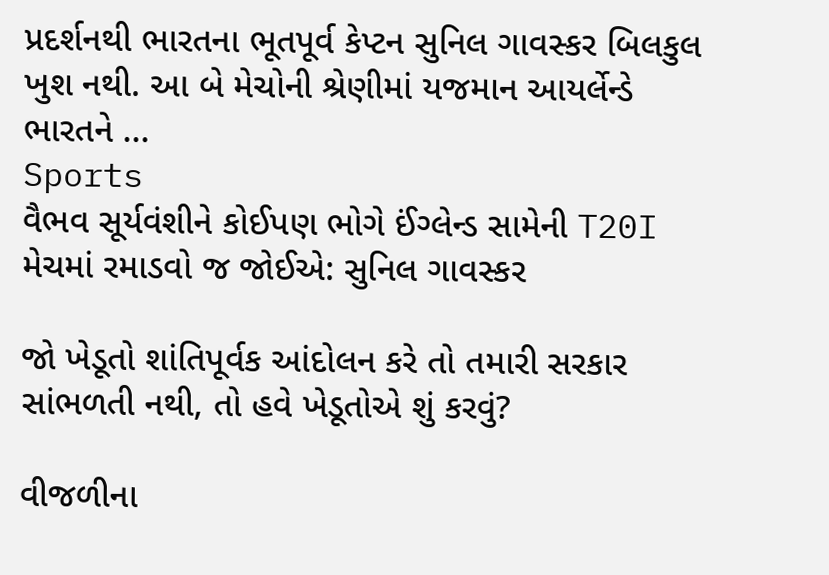પ્રદર્શનથી ભારતના ભૂતપૂર્વ કેપ્ટન સુનિલ ગાવસ્કર બિલકુલ ખુશ નથી. આ બે મેચોની શ્રેણીમાં યજમાન આયર્લેન્ડે ભારતને ...
Sports
વૈભવ સૂર્યવંશીને કોઈપણ ભોગે ઈંગ્લેન્ડ સામેની T20I મેચમાં રમાડવો જ જોઈએ: સુનિલ ગાવસ્કર

જો ખેડૂતો શાંતિપૂર્વક આંદોલન કરે તો તમારી સરકાર સાંભળતી નથી, તો હવે ખેડૂતોએ શું કરવું?

વીજળીના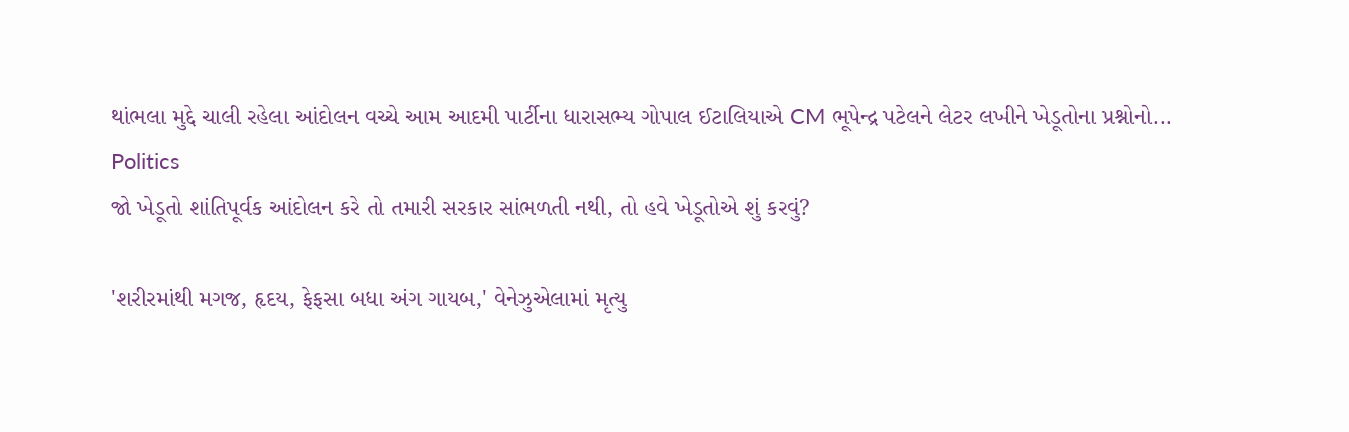થાંભલા મુદ્દે ચાલી રહેલા આંદોલન વચ્ચે આમ આદમી પાર્ટીના ધારાસભ્ય ગોપાલ ઈટાલિયાએ CM ભૂપેન્દ્ર પટેલને લેટર લખીને ખેડૂતોના પ્રશ્નોનો...
Politics
જો ખેડૂતો શાંતિપૂર્વક આંદોલન કરે તો તમારી સરકાર સાંભળતી નથી, તો હવે ખેડૂતોએ શું કરવું?

'શરીરમાંથી મગજ, હૃદય, ફેફસા બધા અંગ ગાયબ,' વેનેઝુએલામાં મૃત્યુ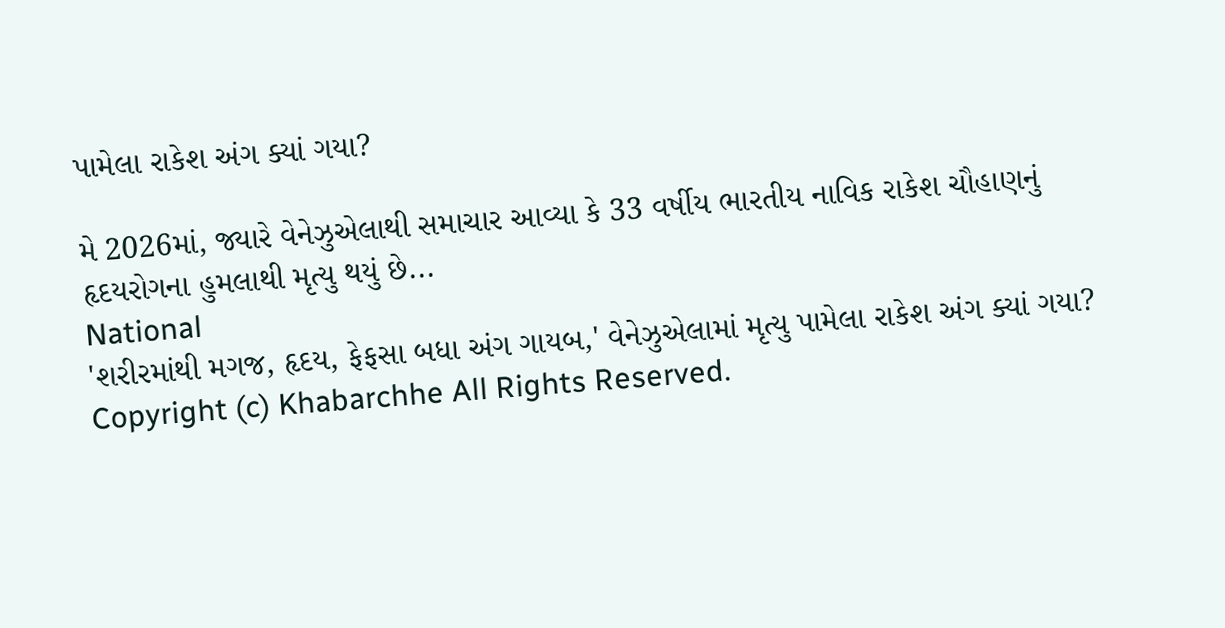પામેલા રાકેશ અંગ ક્યાં ગયા?

મે 2026માં, જ્યારે વેનેઝુએલાથી સમાચાર આવ્યા કે 33 વર્ષીય ભારતીય નાવિક રાકેશ ચૌહાણનું હૃદયરોગના હુમલાથી મૃત્યુ થયું છે...
National
'શરીરમાંથી મગજ, હૃદય, ફેફસા બધા અંગ ગાયબ,' વેનેઝુએલામાં મૃત્યુ પામેલા રાકેશ અંગ ક્યાં ગયા?
Copyright (c) Khabarchhe All Rights Reserved.